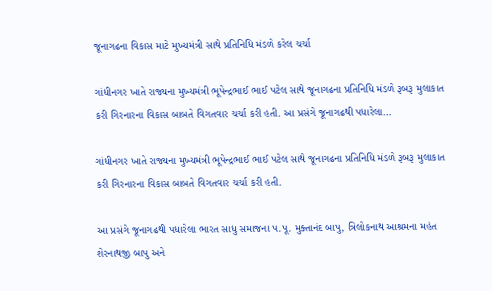જૂનાગઢના વિકાસ માટે મુખ્યમંત્રી સાથે પ્રતિનિધિ મંડળે કરેલ ચર્ચા

ગાંધીનગર ખાતે રાજ્યના મુખ્યમંત્રી ભૂપેન્દ્રભાઈ ભાઈ પટેલ સાથે જૂનાગઢના પ્રતિનિધિ મંડળે રૂબરૂ મુલાકાત કરી ગિરનારના વિકાસ બાબતે વિગતવાર ચર્ચા કરી હતી. આ પ્રસંગે જૂનાગઢથી પધારેલા…

ગાંધીનગર ખાતે રાજ્યના મુખ્યમંત્રી ભૂપેન્દ્રભાઈ ભાઈ પટેલ સાથે જૂનાગઢના પ્રતિનિધિ મંડળે રૂબરૂ મુલાકાત કરી ગિરનારના વિકાસ બાબતે વિગતવાર ચર્ચા કરી હતી.

આ પ્રસંગે જૂનાગઢથી પધારેલા ભારત સાધુ સમાજના પ.પૂ. મુક્તાનંદ બાપુ, ત્રિલોકનાથ આશ્રમના મહંત શેરનાથજી બાપુ અને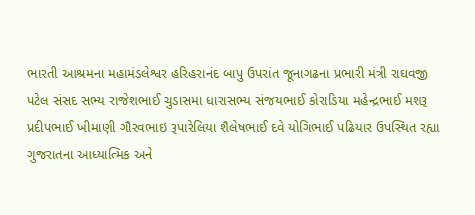ભારતી આશ્રમના મહામંડલેશ્વર હરિહરાનંદ બાપુ ઉપરાંત જૂનાગઢના પ્રભારી મંત્રી રાઘવજી પટેલ સંસદ સભ્ય રાજેશભાઈ ચુડાસમા ધારાસભ્ય સંજયભાઈ કોરાડિયા મહેન્દ્રભાઈ મશરૂ પ્રદીપભાઈ ખીમાણી ગૌરવભાઇ રૂપારેલિયા શૈલેષભાઈ દવે યોગિભાઈ પઢિયાર ઉપસ્થિત રહ્યા
ગુજરાતના આધ્યાત્મિક અને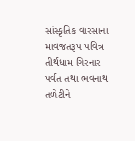સાંસ્કૃતિક વારસાના માવજતરૂપ પવિત્ર તીર્થધામ ગિરનાર પર્વત તથા ભવનાથ તળેટીને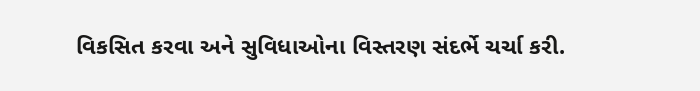વિકસિત કરવા અને સુવિધાઓના વિસ્તરણ સંદર્ભે ચર્ચા કરી.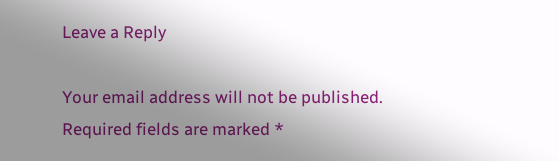Leave a Reply

Your email address will not be published. Required fields are marked *